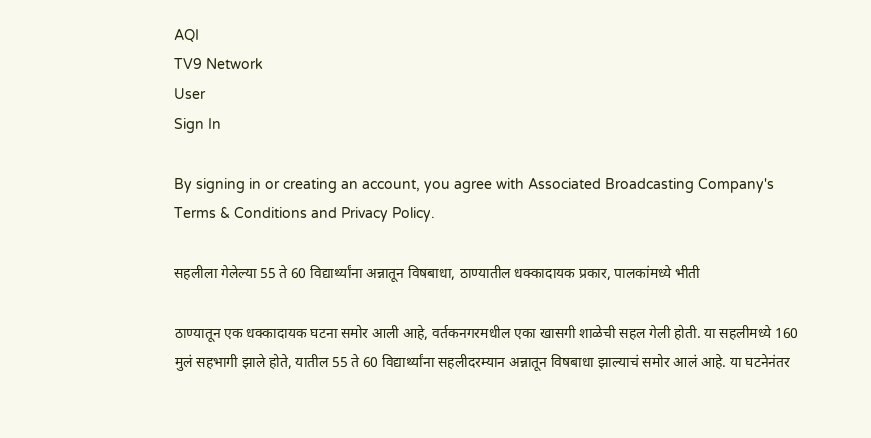AQI
TV9 Network
User
Sign In

By signing in or creating an account, you agree with Associated Broadcasting Company's Terms & Conditions and Privacy Policy.

सहलीला गेलेल्या 55 ते 60 विद्यार्थ्यांना अन्नातून विषबाधा, ठाण्यातील धक्कादायक प्रकार, पालकांमध्ये भीती

ठाण्यातून एक धक्कादायक घटना समोर आली आहे, वर्तकनगरमधील एका खासगी शाळेची सहल गेली होती. या सहलीमध्ये 160 मुलं सहभागी झाले होते, यातील 55 ते 60 विद्यार्थ्यांना सहलीदरम्यान अन्नातून विषबाधा झाल्याचं समोर आलं आहे. या घटनेनंतर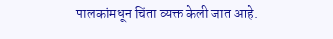पालकांमधून चिंता व्यक्त केली जात आहे.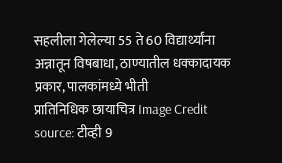सहलीला गेलेल्या 55 ते 60 विद्यार्थ्यांना अन्नातून विषबाधा, ठाण्यातील धक्कादायक प्रकार, पालकांमध्ये भीती
प्रातिनिधिक छायाचित्र Image Credit source: टीव्ही 9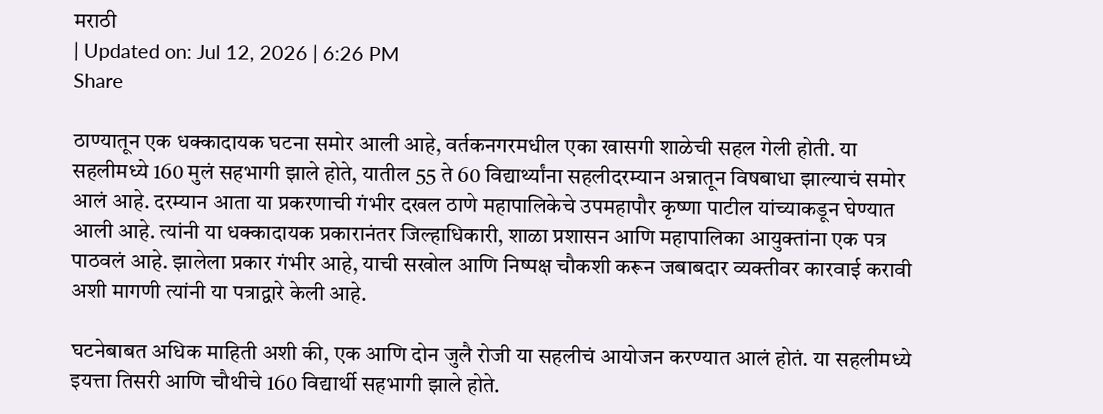मराठी
| Updated on: Jul 12, 2026 | 6:26 PM
Share

ठाण्यातून एक धक्कादायक घटना समोर आली आहे, वर्तकनगरमधील एका खासगी शाळेची सहल गेली होती. या सहलीमध्ये 160 मुलं सहभागी झाले होते, यातील 55 ते 60 विद्यार्थ्यांना सहलीदरम्यान अन्नातून विषबाधा झाल्याचं समोर आलं आहे. दरम्यान आता या प्रकरणाची गंभीर दखल ठाणे महापालिकेचे उपमहापौर कृष्णा पाटील यांच्याकडून घेण्यात आली आहे. त्यांनी या धक्कादायक प्रकारानंतर जिल्हाधिकारी, शाळा प्रशासन आणि महापालिका आयुक्तांना एक पत्र पाठवलं आहे. झालेला प्रकार गंभीर आहे, याची सखोल आणि निष्पक्ष चौकशी करून जबाबदार व्यक्तीवर कारवाई करावी अशी मागणी त्यांनी या पत्राद्वारे केली आहे.

घटनेबाबत अधिक माहिती अशी की, एक आणि दोन जुलै रोजी या सहलीचं आयोजन करण्यात आलं होतं. या सहलीमध्ये इयत्ता तिसरी आणि चौथीचे 160 विद्यार्थी सहभागी झाले होते.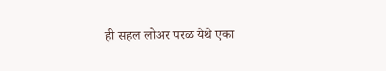ही सहल लोअर परळ येथे एका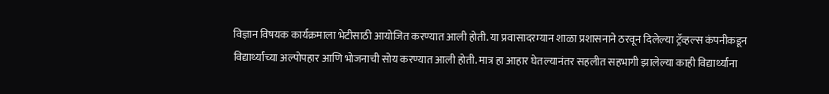विज्ञान विषयक कार्यक्रमाला भेटीसाठी आयोजित करण्यात आली होती. या प्रवासादरम्यान शाळा प्रशासनाने ठरवून दिलेल्या ट्रॅव्हल्स कंपनीकडून विद्यार्थ्यांच्या अल्पोपहार आणि भोजनाची सोय करण्यात आली होती. मात्र हा आहार घेतल्यानंतर सहलीत सहभागी झालेल्या काही विद्यार्थ्यांना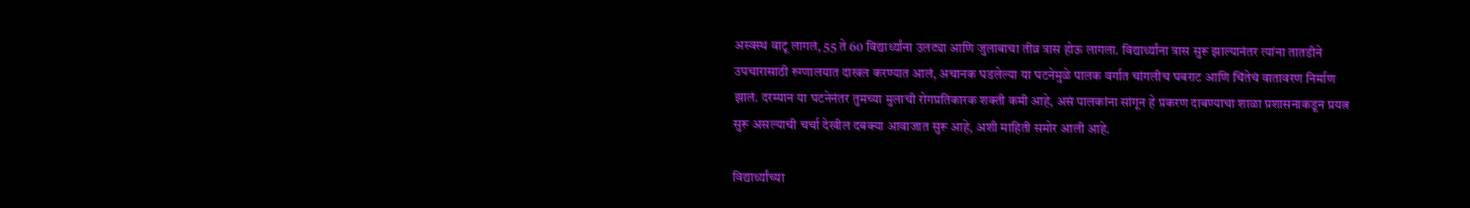अस्वस्थ वाटू लागलं, 55 ते 60 विद्यार्थ्यांना उलट्या आणि जुलाबाचा तीव्र त्रास होऊ लागला. विद्यार्थ्यांना त्रास सुरू झाल्यानंतर त्यांना तातडीने उपचारासाठी रुग्णालयात दाखल करण्यात आलं, अचानक घडलेल्या या घटनेमुळे पालक वर्गात चांगलीच घबराट आणि चिंतेचं वातावरण निर्माण झालं. दरम्यान या घटनेनंतर तुमच्या मुलाची रोगप्रतिकारक शक्ती कमी आहे, असं पालकांना सांगून हे प्रकरण दाबण्याचा शाळा प्रशासनाकडून प्रयत्न सुरू असल्याची चर्चा देखील दबक्या आवाजात सुरू आहे, अशी माहिती समोर आली आहे.

विद्यार्थ्यांच्या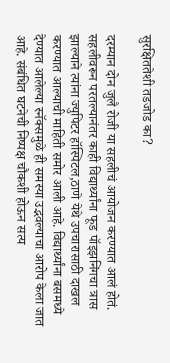सुरक्षिततेशी तडजोड का?

दरम्यान दोन जुलै रोजी या सहलीचं आयोजन करण्यात आलं होतं. सहलीवरून परतल्यानंतर काही विद्यार्थ्यांना फूड पॉइझनिंगचा त्रास झाल्याने त्यांना ज्युपिटर हॉस्पिटल,ठाणे येथे उपचारासाठी दाखल करण्यात आल्याची माहिती समोर आली आहे. विद्यार्थ्यांना बसमध्ये देण्यात आलेल्या स्नॅक्समुळे ही समस्या उद्भवल्याचा आरोप केला जात आहे. संबंधित घटनेची निष्पक्ष चौकशी होऊन सत्य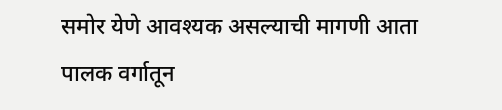समोर येणे आवश्यक असल्याची मागणी आता पालक वर्गातून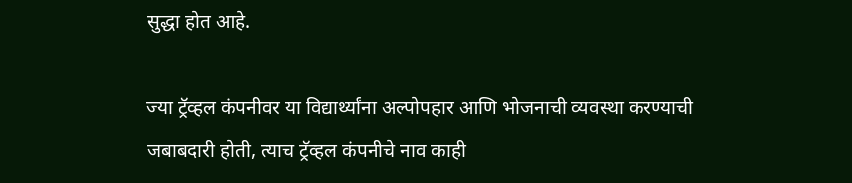सुद्धा होत आहे.

ज्या ट्रॅव्हल कंपनीवर या विद्यार्थ्यांना अल्पोपहार आणि भोजनाची व्यवस्था करण्याची जबाबदारी होती, त्याच ट्रॅव्हल कंपनीचे नाव काही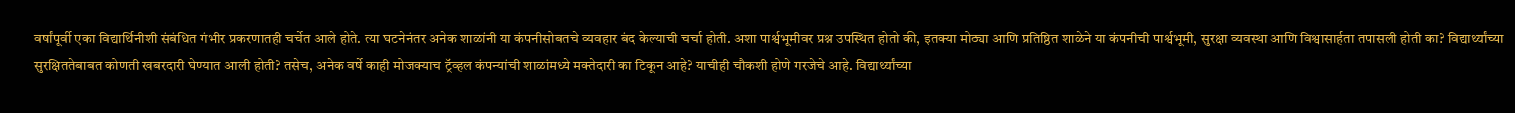वर्षांपूर्वी एका विद्यार्थिनीशी संबंधित गंभीर प्रकरणातही चर्चेत आले होते. त्या घटनेनंतर अनेक शाळांनी या कंपनीसोबतचे व्यवहार बंद केल्याची चर्चा होती. अशा पार्श्वभूमीवर प्रश्न उपस्थित होतो की, इतक्या मोठ्या आणि प्रतिष्ठित शाळेने या कंपनीची पार्श्वभूमी, सुरक्षा व्यवस्था आणि विश्वासार्हता तपासली होती का? विद्यार्थ्यांच्या सुरक्षिततेबाबत कोणती खबरदारी घेण्यात आली होती? तसेच, अनेक वर्षे काही मोजक्याच ट्रॅव्हल कंपन्यांची शाळांमध्ये मक्तेदारी का टिकून आहे? याचीही चौकशी होणे गरजेचे आहे. विद्यार्थ्यांच्या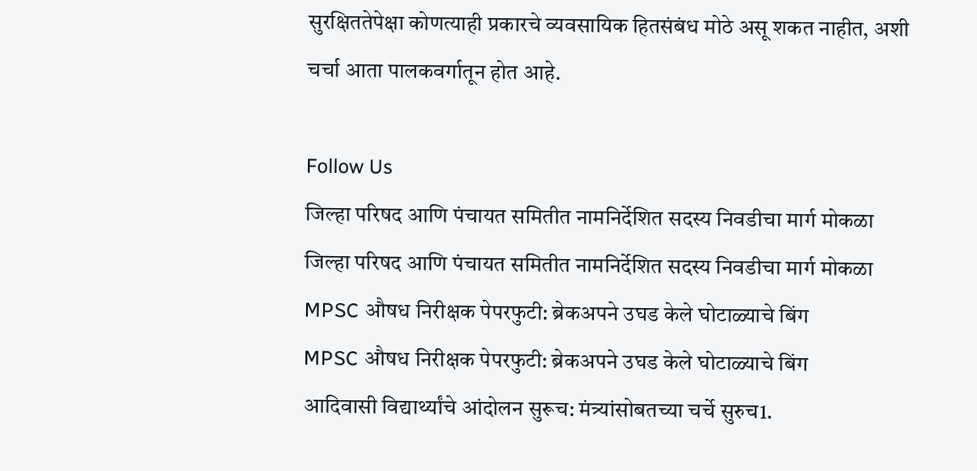सुरक्षिततेपेक्षा कोणत्याही प्रकारचे व्यवसायिक हितसंबंध मोठे असू शकत नाहीत, अशी चर्चा आता पालकवर्गातून होत आहे.

Follow Us
जिल्हा परिषद आणि पंचायत समितीत नामनिर्देशित सदस्य निवडीचा मार्ग मोकळा
जिल्हा परिषद आणि पंचायत समितीत नामनिर्देशित सदस्य निवडीचा मार्ग मोकळा
MPSC औषध निरीक्षक पेपरफुटी: ब्रेकअपने उघड केले घोटाळ्याचे बिंग
MPSC औषध निरीक्षक पेपरफुटी: ब्रेकअपने उघड केले घोटाळ्याचे बिंग
आदिवासी विद्यार्थ्यांचे आंदोलन सुरूच: मंत्र्यांसोबतच्या चर्चे सुरुच1.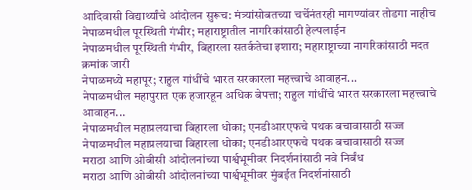आदिवासी विद्यार्थ्यांचे आंदोलन सुरूच: मंत्र्यांसोबतच्या चर्चेनंतरही मागण्यांवर तोडगा नाहीच
नेपाळमधील पूरस्थिती गंभीर; महाराष्ट्रातील नागरिकांसाठी हेल्पलाईन
नेपाळमधील पूरस्थिती गंभीर, बिहारला सतर्कतेचा इशारा; महाराष्ट्राच्या नागरिकांसाठी मदत क्रमांक जारी
नेपाळमध्ये महापूर; राहुल गांधींचे भारत सरकारला महत्त्वाचे आवाहन...
नेपाळमधील महापुरात एक हजारहून अधिक बेपत्ता; राहुल गांधींचे भारत सरकारला महत्त्वाचे आवाहन...
नेपाळमधील महाप्रलयाचा बिहारला धोका; एनडीआरएफचे पथक बचावासाठी सज्ज
नेपाळमधील महाप्रलयाचा बिहारला धोका; एनडीआरएफचे पथक बचावासाठी सज्ज
मराठा आणि ओबीसी आंदोलनांच्या पार्श्वभूमीवर निदर्शनांसाठी नवे निर्बंध
मराठा आणि ओबीसी आंदोलनांच्या पार्श्वभूमीवर मुंबईत निदर्शनांसाठी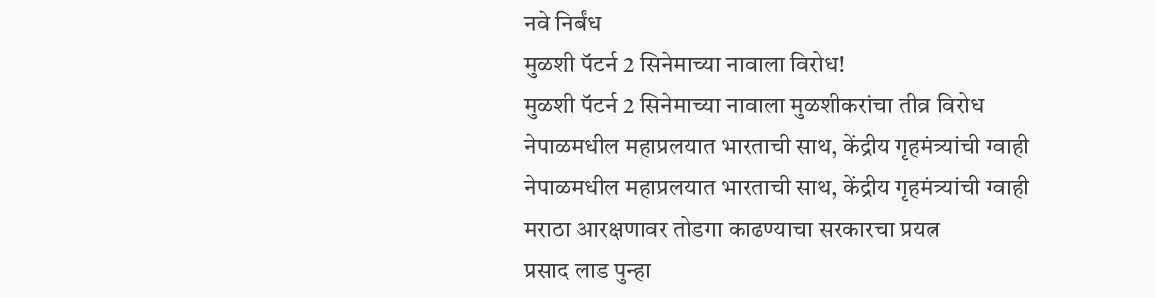नवे निर्बंध
मुळशी पॅटर्न 2 सिनेमाच्या नावाला विरोध!
मुळशी पॅटर्न 2 सिनेमाच्या नावाला मुळशीकरांचा तीव्र विरोध
नेपाळमधील महाप्रलयात भारताची साथ, केंद्रीय गृहमंत्र्यांची ग्वाही
नेपाळमधील महाप्रलयात भारताची साथ, केंद्रीय गृहमंत्र्यांची ग्वाही
मराठा आरक्षणावर तोडगा काढण्याचा सरकारचा प्रयत्न
प्रसाद लाड पुन्हा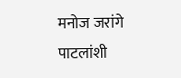मनोज जरांगे पाटलांशी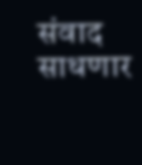संवाद साधणार